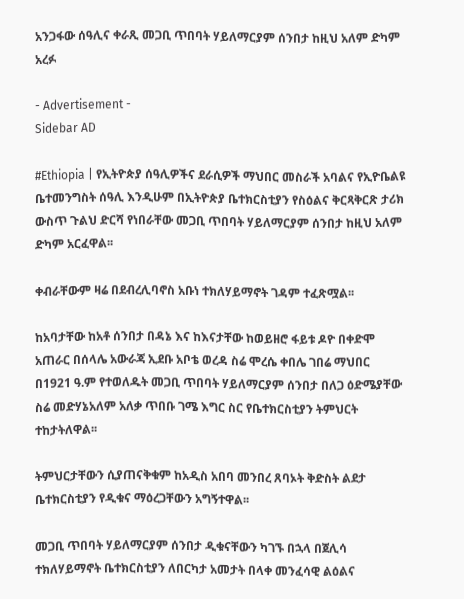አንጋፋው ሰዓሊና ቀራጺ መጋቢ ጥበባት ሃይለማርያም ሰንበታ ከዚህ አለም ድካም አረፉ

- Advertisement -
Sidebar AD

#Ethiopia | የኢትዮጵያ ሰዓሊዎችና ደራሲዎች ማህበር መስራች አባልና የኢዮቤልዩ ቤተመንግስት ሰዓሊ እንዲሁም በኢትዮጵያ ቤተክርስቲያን የስዕልና ቅርጻቅርጽ ታሪክ ውስጥ ጉልህ ድርሻ የነበራቸው መጋቢ ጥበባት ሃይለማርያም ሰንበታ ከዚህ አለም ድካም አርፈዋል፡፡

ቀብራቸውም ዛሬ በደብረሊባኖስ አቡነ ተክለሃይማኖት ገዳም ተፈጽሟል፡፡

ከአባታቸው ከአቶ ሰንበታ በዳኔ እና ከእናታቸው ከወይዘሮ ፋይቱ ዶዮ በቀድሞ አጠራር በሰላሌ አውራጃ ኢደቡ አቦቴ ወረዳ ስሬ ሞረሴ ቀበሌ ገበሬ ማህበር በ1921 ዓ.ም የተወለዱት መጋቢ ጥበባት ሃይለማርያም ሰንበታ በለጋ ዕድሜያቸው ስሬ መድሃኔአለም አለቃ ጥበቡ ገሜ እግር ስር የቤተክርስቲያን ትምህርት ተከታትለዋል፡፡

ትምህርታቸውን ሲያጠናቅቁም ከአዲስ አበባ መንበረ ጸባኦት ቅድስት ልደታ ቤተክርስቲያን የዲቁና ማዕረጋቸውን አግኝተዋል፡፡

መጋቢ ጥበባት ሃይለማርያም ሰንበታ ዲቁናቸውን ካገኙ በኋላ በጀሊሳ ተክለሃይማኖት ቤተክርስቲያን ለበርካታ አመታት በላቀ መንፈሳዊ ልዕልና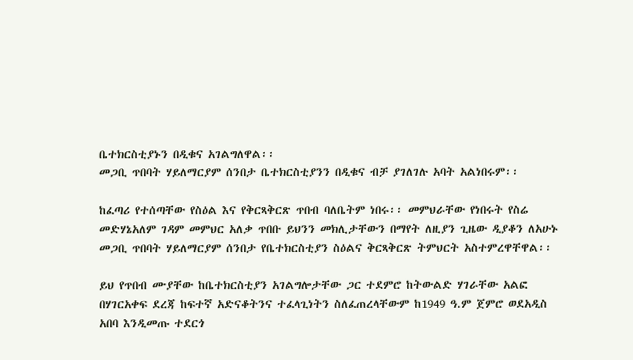ቤተክርስቲያኑን በዲቁና አገልግለዋል፡፡
መጋቢ ጥበባት ሃይለማርያም ሰንበታ ቤተክርስቲያንን በዲቁና ብቻ ያገለገሉ አባት አልነበሩም፡፡

ከፈጣሪ የተሰጣቸው የስዕል እና የቅርጻቅርጽ ጥበብ ባለቤትም ነበሩ፡፡ መምህራቸው የነበሩት የስሬ መድሃኔአለም ገዳም መምህር አለቃ ጥበቡ ይህንን መክሊታቸውን በማየት ለዚያን ጊዜው ዲያቆን ለአሁኑ መጋቢ ጥበባት ሃይለማርያም ሰንበታ የቤተክርስቲያን ስዕልና ቅርጻቅርጽ ትምህርት አስተምረዋቸዋል፡፡

ይህ የጥበብ ሙያቸው ከቤተክርስቲያን አገልግሎታቸው ጋር ተደምሮ ከትውልድ ሃገራቸው አልፎ በሃገርአቀፍ ደረጃ ከፍተኛ አድናቆትንና ተፈላጊነትን ስለፈጠረላቸውም ከ1949 ዓ.ም ጀምሮ ወደአዲስ አበባ እንዲመጡ ተደርጎ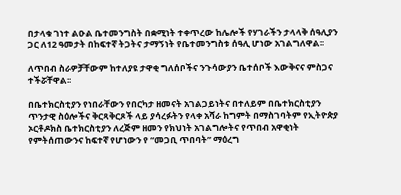በታላቁ ገነተ ልዑል ቤተመንግስት በቋሚነት ተቀጥረው ከሌሎች የሃገራችን ታላላቅ ሰዓሊያን ጋር ለ12 ዓመታት በከፍተኛ ትጋትና ታማኝነት የቤተመንግስቱ ሰዓሊ ሆነው አገልግለዋል፡፡

ለጥበብ ስራዎቻቸውም ከተለያዩ ታዋቂ ግለሰቦችና ንጉሳውያን ቤተሰቦች እውቅናና ምስጋና ተችሯቸዋል፡፡

በቤተክርስቲያን የነበራቸውን የበርካታ ዘመናት አገልጋይነትና በተለይም በቤተክርስቲያን ጥንታዊ ስዕሎችና ቅርጻቅርጾች ላይ ያሳረፉትን የላቀ አሻራ ከግምት በማስገባትም የኢትዮጵያ ኦርቶዶክስ ቤተክርስቲያን ለረጅም ዘመን የክህነት አገልግሎትና የጥበብ አዋቂነት የምትሰጠውንና ከፍተኛ የሆነውን የ “መጋቢ ጥበባት” ማዕረግ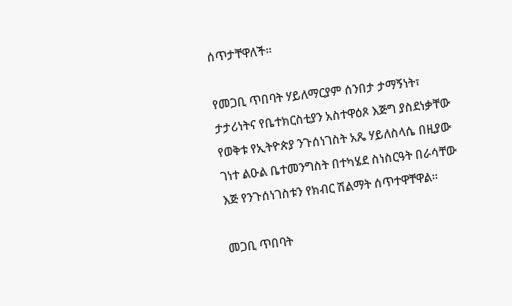ሰጥታቸዋለች፡፡

የመጋቢ ጥበባት ሃይለማርያም ሰንበታ ታማኝነት፣ ታታሪነትና የቤተክርስቲያን አስተዋዕጾ እጅግ ያስደነቃቸው የወቅቱ የኢትዮጵያ ንጉሰነገስት አጼ ሃይለስላሴ በዚያው ገነተ ልዑል ቤተመንግስት በተካሄደ ስነስርዓት በራሳቸው እጅ የንጉሰነገስቱን የክብር ሽልማት ሰጥተዋቸዋል፡፡

መጋቢ ጥበባት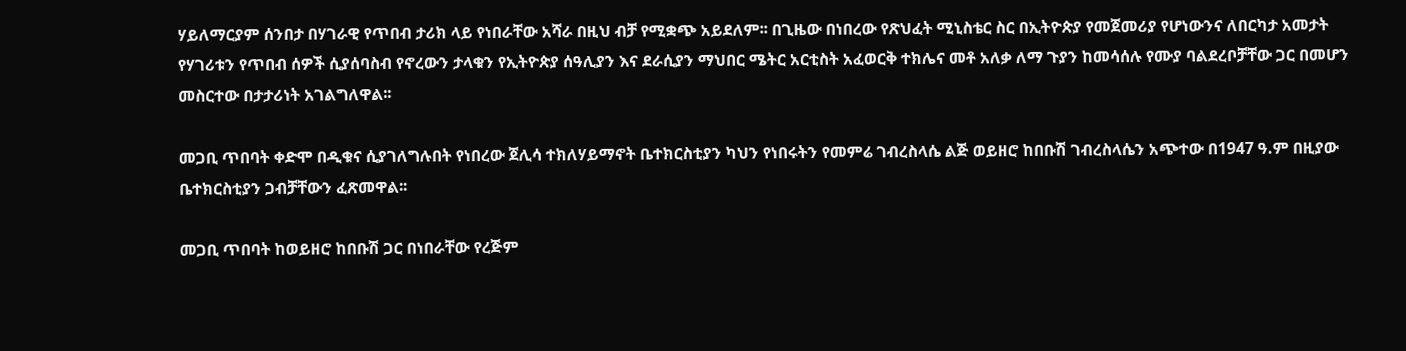ሃይለማርያም ሰንበታ በሃገራዊ የጥበብ ታሪክ ላይ የነበራቸው አሻራ በዚህ ብቻ የሚቋጭ አይደለም፡፡ በጊዜው በነበረው የጽህፈት ሚኒስቴር ስር በኢትዮጵያ የመጀመሪያ የሆነውንና ለበርካታ አመታት የሃገሪቱን የጥበብ ሰዎች ሲያሰባስብ የኖረውን ታላቁን የኢትዮጵያ ሰዓሊያን እና ደራሲያን ማህበር ሜትር አርቲስት አፈወርቅ ተክሌና መቶ አለቃ ለማ ጉያን ከመሳሰሉ የሙያ ባልደረቦቻቸው ጋር በመሆን መስርተው በታታሪነት አገልግለዋል፡፡

መጋቢ ጥበባት ቀድሞ በዲቁና ሲያገለግሉበት የነበረው ጀሊሳ ተክለሃይማኖት ቤተክርስቲያን ካህን የነበሩትን የመምሬ ገብረስላሴ ልጅ ወይዘሮ ከበቡሽ ገብረስላሴን አጭተው በ1947 ዓ.ም በዚያው ቤተክርስቲያን ጋብቻቸውን ፈጽመዋል፡፡

መጋቢ ጥበባት ከወይዘሮ ከበቡሽ ጋር በነበራቸው የረጅም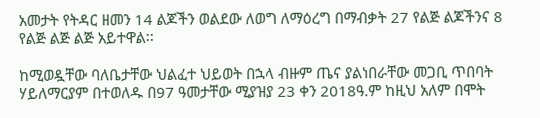አመታት የትዳር ዘመን 14 ልጆችን ወልደው ለወግ ለማዕረግ በማብቃት 27 የልጅ ልጆችንና 8 የልጅ ልጅ ልጅ አይተዋል፡፡

ከሚወዷቸው ባለቤታቸው ህልፈተ ህይወት በኋላ ብዙም ጤና ያልነበራቸው መጋቢ ጥበባት ሃይለማርያም በተወለዱ በ97 ዓመታቸው ሚያዝያ 23 ቀን 2018ዓ.ም ከዚህ አለም በሞት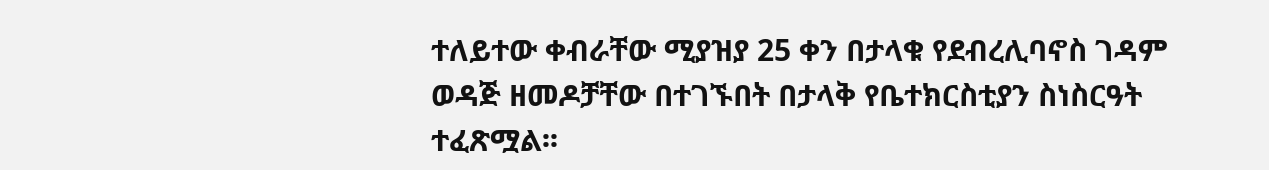ተለይተው ቀብራቸው ሚያዝያ 25 ቀን በታላቁ የደብረሊባኖስ ገዳም ወዳጅ ዘመዶቻቸው በተገኙበት በታላቅ የቤተክርስቲያን ስነስርዓት ተፈጽሟል፡፡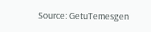Source: GetuTemesgen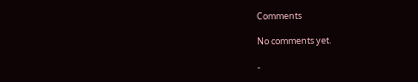Comments

No comments yet.

-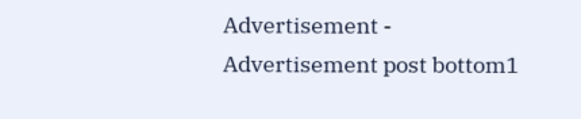Advertisement -
Advertisement post bottom1